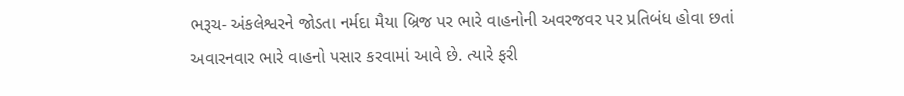ભરૂચ- અંકલેશ્વરને જોડતા નર્મદા મૈયા બ્રિજ પર ભારે વાહનોની અવરજવર પર પ્રતિબંધ હોવા છતાં અવારનવાર ભારે વાહનો પસાર કરવામાં આવે છે. ત્યારે ફરી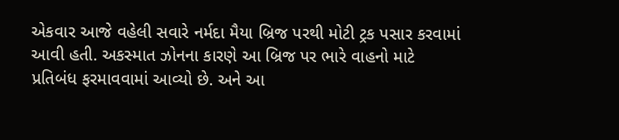એકવાર આજે વહેલી સવારે નર્મદા મૈયા બ્રિજ પરથી મોટી ટ્રક પસાર કરવામાં આવી હતી. અકસ્માત ઝોનના કારણે આ બ્રિજ પર ભારે વાહનો માટે પ્રતિબંધ ફરમાવવામાં આવ્યો છે. અને આ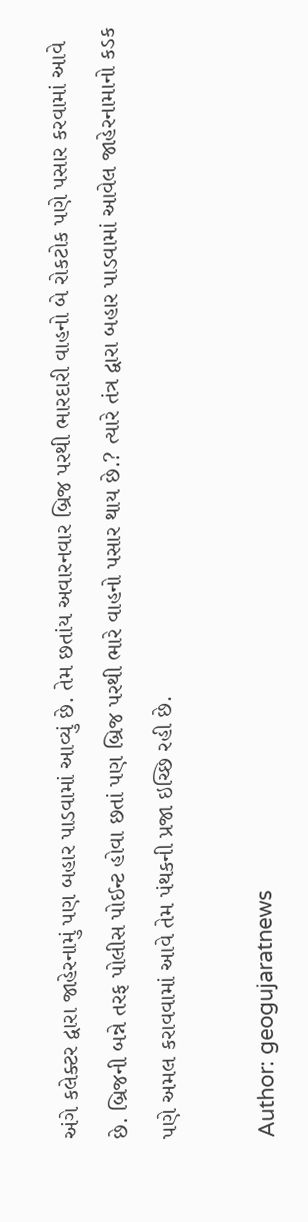અંગે કલેક્ટર દ્વારા જાહેરનામું પણ બહાર પાડવામાં આવ્યું છે. તેમ છતાંય અવારનવાર બ્રિજ પરથી ભારદારી વાહનો બે રોકટોક પણે પસાર કરવામાં આવે છે. બ્રિજની બન્ને તરફ પોલીસ પોઈન્ટ હોવા છતાં પણ બ્રિજ પરથી ભારે વાહનો પસાર થાય છે.? ત્યારે તંત્ર દ્વારા બહાર પાડવામાં આવેલ જાહેરનામાનો કડક પણે અમલ કરાવવામાં આવે તેમ પંથકની પ્રજા ઇચ્છિ રહી છે.

Author: geogujaratnews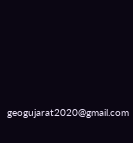geogujarat2020@gmail.com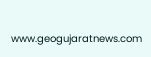www.geogujaratnews.com